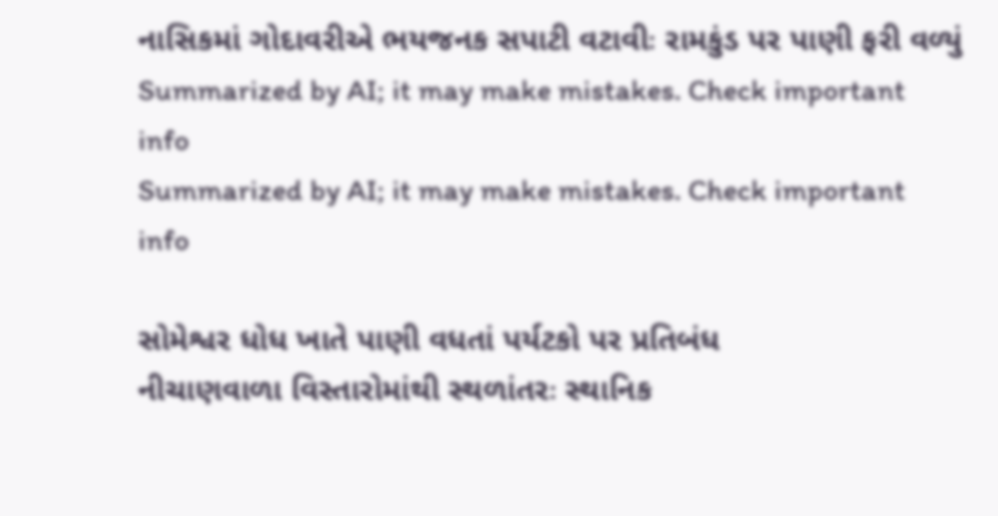નાસિકમાં ગોદાવરીએ ભયજનક સપાટી વટાવીઃ રામકુંડ પર પાણી ફરી વળ્યું
Summarized by AI; it may make mistakes. Check important info
Summarized by AI; it may make mistakes. Check important info

સોમેશ્વર ધોધ ખાતે પાણી વધતાં પર્યટકો પર પ્રતિબંધ
નીચાણવાળા વિસ્તારોમાંથી સ્થળાંતરઃ સ્થાનિક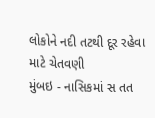લોકોને નદી તટથી દૂર રહેવા માટે ચેતવણી
મુંબઇ - નાસિકમાં સ તત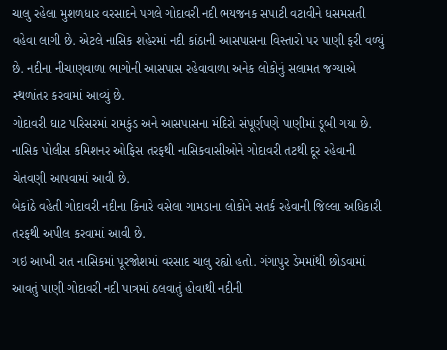ચાલુ રહેલા મુશળધાર વરસાદને પગલે ગોદાવરી નદી ભયજનક સપાટી વટાવીને ધસમસતી વહેવા લાગી છે. એટલે નાસિક શહેરમાં નદી કાંઠાની આસપાસના વિસ્તારો પર પાણી ફરી વળ્યું છે. નદીના નીચાણવાળા ભાગોની આસપાસ રહેવાવાળા અનેક લોકોનું સલામત જગ્યાએ સ્થળાંતર કરવામાં આવ્યું છે.
ગોદાવરી ઘાટ પરિસરમાં રામકુંડ અને આસપાસના મંદિરો સંપૂર્ણપણે પાણીમાં ડૂબી ગયા છે. નાસિક પોલીસ કમિશનર ઓફિસ તરફથી નાસિકવાસીઓને ગોદાવરી તટથી દૂર રહેવાની ચેતવણી આપવામાં આવી છે.
બેકાંઠે વહેતી ગોદાવરી નદીના કિનારે વસેલા ગામડાના લોકોને સતર્ક રહેવાની જિલ્લા અધિકારી તરફથી અપીલ કરવામાં આવી છે.
ગઇ આખી રાત નાસિકમાં પૂરજોશમાં વરસાદ ચાલુ રહ્યો હતો. ગંગાપુર ડેમમાંથી છોડવામાં આવતું પાણી ગોદાવરી નદી પાત્રમાં ઠલવાતું હોવાથી નદીની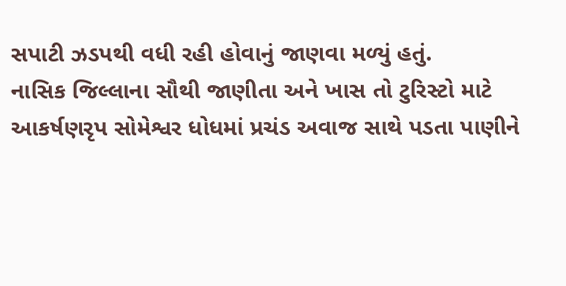સપાટી ઝડપથી વધી રહી હોવાનું જાણવા મળ્યું હતું.
નાસિક જિલ્લાના સૌથી જાણીતા અને ખાસ તો ટુરિસ્ટો માટે આકર્ષણરૃપ સોમેશ્વર ધોધમાં પ્રચંડ અવાજ સાથે પડતા પાણીને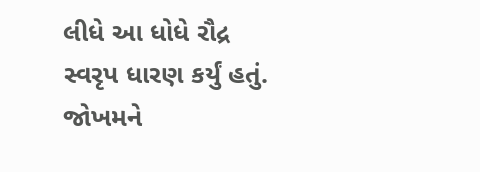લીધે આ ધોધે રૌદ્ર સ્વરૃપ ધારણ કર્યું હતું. જોખમને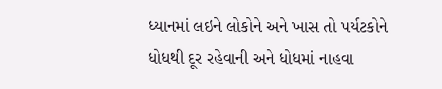ધ્યાનમાં લઇને લોકોને અને ખાસ તો પર્યટકોને ધોધથી દૂર રહેવાની અને ધોધમાં નાહવા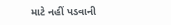માટે નહીં પડવાની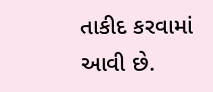તાકીદ કરવામાં આવી છે.